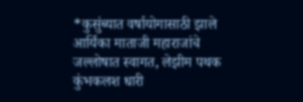*कुसुंब्यात वर्षायोगासाठी झाले आर्यिका माताजी महाराजांचे जल्लोषात स्वागत, लेझीम पथक कुंभकलश धारी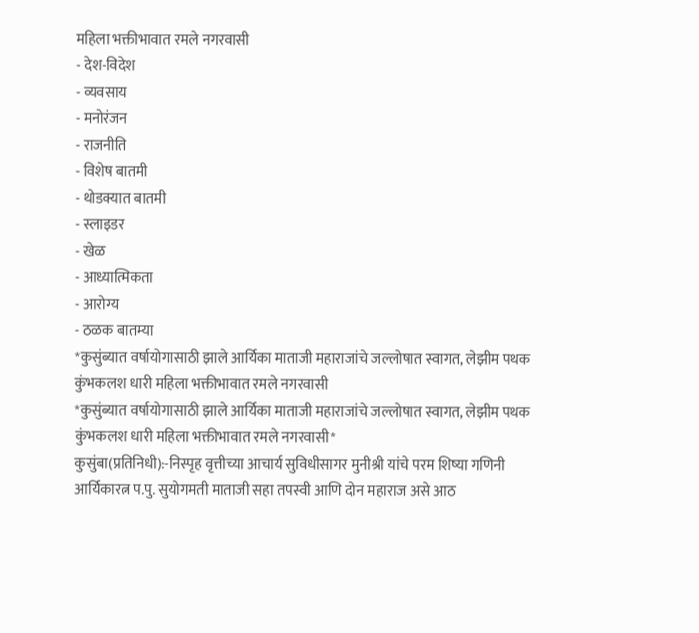महिला भक्तीभावात रमले नगरवासी
- देश-विदेश
- व्यवसाय
- मनोरंजन
- राजनीति
- विशेष बातमी
- थोडक्यात बातमी
- स्लाइडर
- खेळ
- आध्यात्मिकता
- आरोग्य
- ठळक बातम्या
*कुसुंब्यात वर्षायोगासाठी झाले आर्यिका माताजी महाराजांचे जल्लोषात स्वागत, लेझीम पथक कुंभकलश धारी महिला भक्तीभावात रमले नगरवासी
*कुसुंब्यात वर्षायोगासाठी झाले आर्यिका माताजी महाराजांचे जल्लोषात स्वागत, लेझीम पथक कुंभकलश धारी महिला भक्तीभावात रमले नगरवासी*
कुसुंबा(प्रतिनिधी):-निस्पृह वृत्तीच्या आचार्य सुविधीसागर मुनीश्री यांचे परम शिष्या गणिनी आर्यिकारत्न प.पु. सुयोगमती माताजी सहा तपस्वी आणि दोन महाराज असे आठ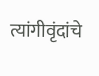त्यांगीवृंदांचे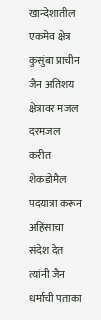खान्देशातील एकमेव क्षेत्र कुसुंबा प्राचीन जैन अतिशय क्षेत्रावर मजल दरमजल करीत शेकडोमैल पदयात्रा करून अहिंसाचा संदेश देत त्यांनी जैन धर्माची पताका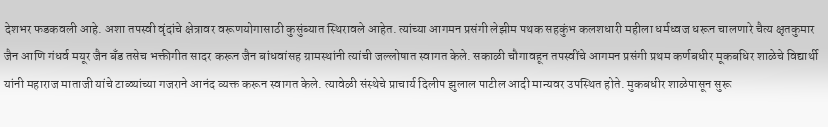देशभर फडकवली आहे. अशा तपस्वी वृंदांचे क्षेत्रावर वरूणयोगासाठी कुसुंब्यात स्थिरावले आहेत. त्यांच्या आगमन प्रसंगी लेझीम पथक सहकुंभ कलशधारी महीला धर्मध्वज धरून चालणारे चैत्य क्षृतकुमार जैन आणि गंधर्व मयूर जैन बँड तसेच भक्तीगीत सादर करून जैन बांधवांसह ग्रामस्थांनी त्यांची जल्लोषात स्वागत केले. सकाळी चौगावहून तपस्वींचे आगमन प्रसंगी प्रथम कर्णबधीर मूकबधिर शाळेचे विद्यार्थी यांनी महाराज माताजी यांचे टाळ्यांच्या गजराने आनंद व्यक्त करून स्वागत केले. त्यावेळी संस्थेचे प्राचार्य दिलीप झुलाल पाटील आदी मान्यवर उपस्थित होते. मुकबधीर शाळेपासून सुरू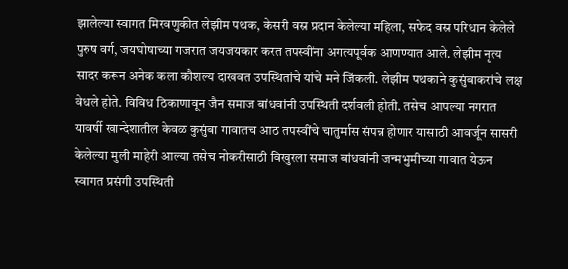झालेल्या स्वागत मिरवणुकीत लेझीम पथक, केसरी वस्र प्रदान केलेल्या महिला, सफेद वस्र परिधान केलेले पुरुष वर्ग, जयघोषाच्या गजरात जयजयकार करत तपस्वींना अगत्यपूर्वक आणण्यात आले. लेझीम नृत्य सादर करून अनेक कला कौशल्य दाखवत उपस्थितांचे यांचे मने जिंकली. लेझीम पथकाने कुसुंबाकरांचे लक्ष वेधले होते. विविध ठिकाणावून जैन समाज बांधवांनी उपस्थिती दर्शवली होती. तसेच आपल्या नगरात यावर्षी खान्देशातील केवळ कुसुंबा गावातच आठ तपस्वींचे चातुर्मास संपन्न होणार यासाठी आवर्जून सासरी केलेल्या मुली माहेरी आल्या तसेच नोकरीसाठी विखुरला समाज बांधवांनी जन्मभुमीच्या गावात येऊन स्वागत प्रसंगी उपस्थिती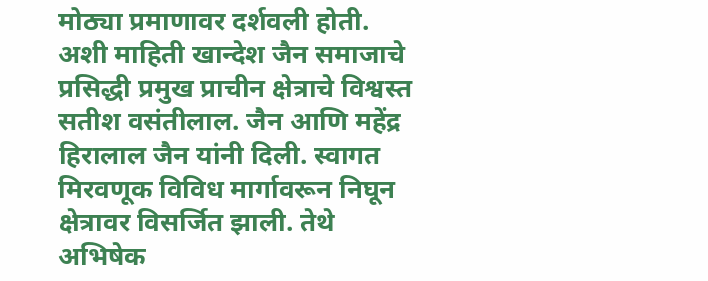मोठ्या प्रमाणावर दर्शवली होती. अशी माहिती खान्देश जैन समाजाचे प्रसिद्धी प्रमुख प्राचीन क्षेत्राचे विश्वस्त सतीश वसंतीलाल. जैन आणि महेंद्र हिरालाल जैन यांनी दिली. स्वागत मिरवणूक विविध मार्गावरून निघून क्षेत्रावर विसर्जित झाली. तेथे अभिषेक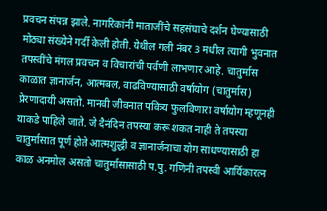प्रवचन संपन्न झाले. नागरिकांनी माताजींचे सहसंघाचे दर्शन घेण्यासाठी मोठ्या संख्येने गर्दी केली होती. येथील गली नंबर 3 मधील त्यागी भुवनात तपस्वींचे मंगल प्रवचन व विचारांची पर्वणी लाभणार आहे. चातुर्मास काळात ज्ञानार्जन, आत्मबल, वाढविण्यासाठी वर्षायोग (चातुर्मास) प्रेरणादायी असतो. मानवी जीवनात पवित्र्य फुलविणारा वर्षायोग म्हणूनही याकडे पाहिले जाते. जे दैनंदिन तपस्या करू शकत नाही ते तपस्या चातुर्मासात पूर्ण होते आत्मशुद्धी व ज्ञानार्जनाचा योग साधण्यासाठी हा काळ अनमोल असतो चातुर्मासासाठी प.पु. गणिनी तपस्वी आर्यिकारत्न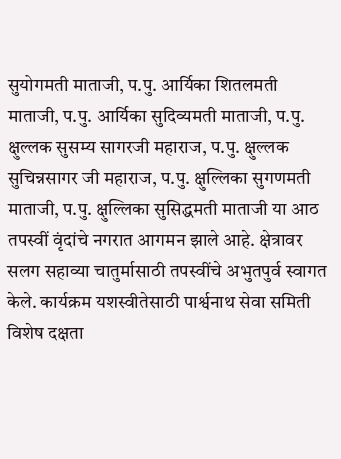सुयोगमती माताजी, प.पु. आर्यिका शितलमती माताजी, प.पु. आर्यिका सुदिव्यमती माताजी, प.पु. क्षुल्लक सुसम्य सागरजी महाराज, प.पु. क्षुल्लक सुचिन्नसागर जी महाराज, प.पु. क्षुल्लिका सुगणमती माताजी, प.पु. क्षुल्लिका सुसिद्धमती माताजी या आठ तपस्वीं वृंदांचे नगरात आगमन झाले आहे. क्षेत्रावर सलग सहाव्या चातुर्मासाठी तपस्वींचे अभुतपुर्व स्वागत केले. कार्यक्रम यशस्वीतेसाठी पार्श्वनाथ सेवा समिती विशेष दक्षता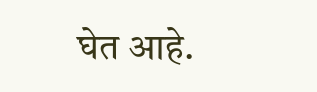घेत आहे.